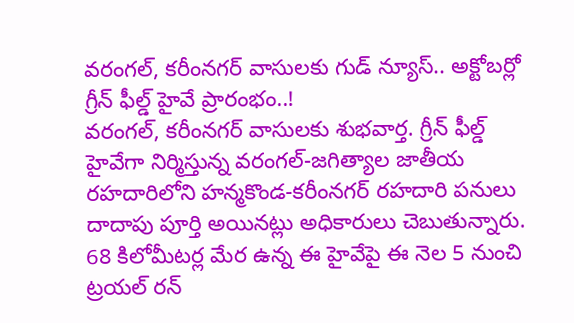వరంగల్, కరీంనగర్ వాసులకు గుడ్ న్యూస్.. అక్టోబర్లో గ్రీన్ ఫీల్డ్ హైవే ప్రారంభం..!
వరంగల్, కరీంనగర్ వాసులకు శుభవార్త. గ్రీన్ ఫీల్డ్ హైవేగా నిర్మిస్తున్న వరంగల్-జగిత్యాల జాతీయ రహదారిలోని హన్మకొండ-కరీంనగర్ రహదారి పనులు దాదాపు పూర్తి అయినట్లు అధికారులు చెబుతున్నారు. 68 కిలోమీటర్ల మేర ఉన్న ఈ హైవేపై ఈ నెల 5 నుంచి ట్రయల్ రన్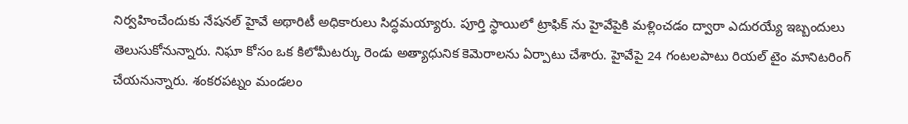నిర్వహించేందుకు నేషనల్ హైవే అథారిటీ అధికారులు సిద్ధమయ్యారు. పూర్తి స్థాయిలో ట్రాఫిక్ ను హైవేపైకి మళ్లించడం ద్వారా ఎదురయ్యే ఇబ్బందులు తెలుసుకోనున్నారు. నిఘా కోసం ఒక కిలోమీటర్కు రెండు అత్యాధునిక కెమెరాలను ఏర్పాటు చేశారు. హైవేపై 24 గంటలపాటు రియల్ టైం మానిటరింగ్ చేయనున్నారు. శంకరపట్నం మండలం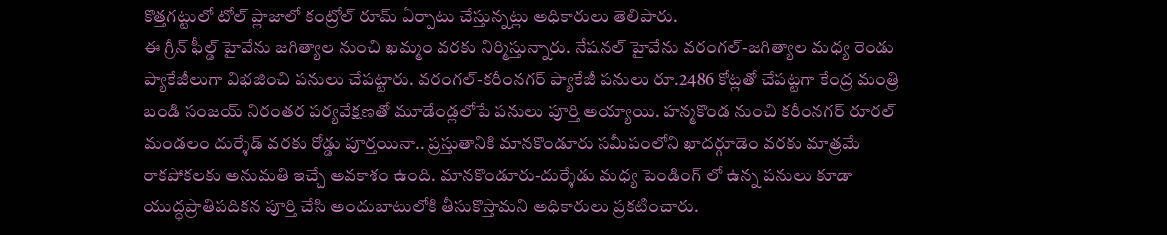కొత్తగట్టులో టోల్ ప్లాజాలో కంట్రోల్ రూమ్ ఏర్పాటు చేస్తున్నట్లు అధికారులు తెలిపారు.
ఈ గ్రీన్ ఫీల్డ్ హైవేను జగిత్యాల నుంచి ఖమ్మం వరకు నిర్మిస్తున్నారు. నేషనల్ హైవేను వరంగల్-జగిత్యాల మధ్య రెండు ప్యాకేజీలుగా విభజించి పనులు చేపట్టారు. వరంగల్-కరీంనగర్ ప్యాకేజీ పనులు రూ.2486 కోట్లతో చేపట్టగా కేంద్ర మంత్రి బండి సంజయ్ నిరంతర పర్యవేక్షణతో మూడేండ్లలోపే పనులు పూర్తి అయ్యాయి. హన్మకొండ నుంచి కరీంనగర్ రూరల్ మండలం దుర్శేడ్ వరకు రోడ్డు పూర్తయినా.. ప్రస్తుతానికి మానకొండూరు సమీపంలోని ఖాదర్గూడెం వరకు మాత్రమే రాకపోకలకు అనుమతి ఇచ్చే అవకాశం ఉంది. మానకొండూరు-దుర్శేడు మధ్య పెండింగ్ లో ఉన్న పనులు కూడా యుద్ధప్రాతిపదికన పూర్తి చేసి అందుబాటులోకి తీసుకొస్తామని అధికారులు ప్రకటించారు.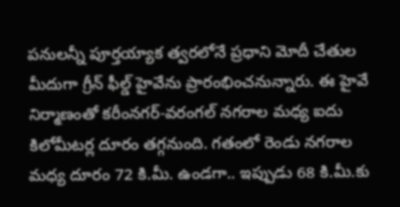పనులన్నీ పూర్తయ్యాక త్వరలోనే ప్రధాని మోదీ చేతుల మీదుగా గ్రీన్ ఫీల్డ్ హైవేను ప్రారంభించనున్నారు. ఈ హైవే నిర్మాణంతో కరీంనగర్-వరంగల్ నగరాల మధ్య ఐదు కిలోమీటర్ల దూరం తగ్గనుంది. గతంలో రెండు నగరాల మధ్య దూరం 72 కి.మీ. ఉండగా.. ఇప్పుడు 68 కి.మీ.కు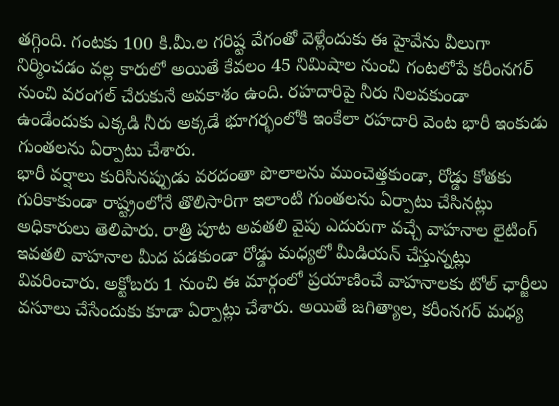తగ్గింది. గంటకు 100 కి.మీ.ల గరిష్ట వేగంతో వెళ్లేందుకు ఈ హైవేను వీలుగా నిర్మించడం వల్ల కారులో అయితే కేవలం 45 నిమిషాల నుంచి గంటలోపే కరీంనగర్ నుంచి వరంగల్ చేరుకునే అవకాశం ఉంది. రహదారిపై నీరు నిలవకుండా ఉండేందుకు ఎక్కడి నీరు అక్కడే భూగర్భంలోకి ఇంకేలా రహదారి వెంట భారీ ఇంకుడు గుంతలను ఏర్పాటు చేశారు.
భారీ వర్షాలు కురిసినప్పుడు వరదంతా పొలాలను ముంచెత్తకుండా, రోడ్డు కోతకు గురికాకుండా రాష్ట్రంలోనే తొలిసారిగా ఇలాంటి గుంతలను ఏర్పాటు చేసినట్లు అధికారులు తెలిపారు. రాత్రి పూట అవతలి వైపు ఎదురుగా వచ్చే వాహనాల లైటింగ్ ఇవతలి వాహనాల మీద పడకుండా రోడ్డు మధ్యలో మీడియన్ చేస్తున్నట్లు వివరించారు. అక్టోబరు 1 నుంచి ఈ మార్గంలో ప్రయాణించే వాహనాలకు టోల్ ఛార్జీలు వసూలు చేసేందుకు కూడా ఏర్పాట్లు చేశారు. అయితే జగిత్యాల, కరీంనగర్ మధ్య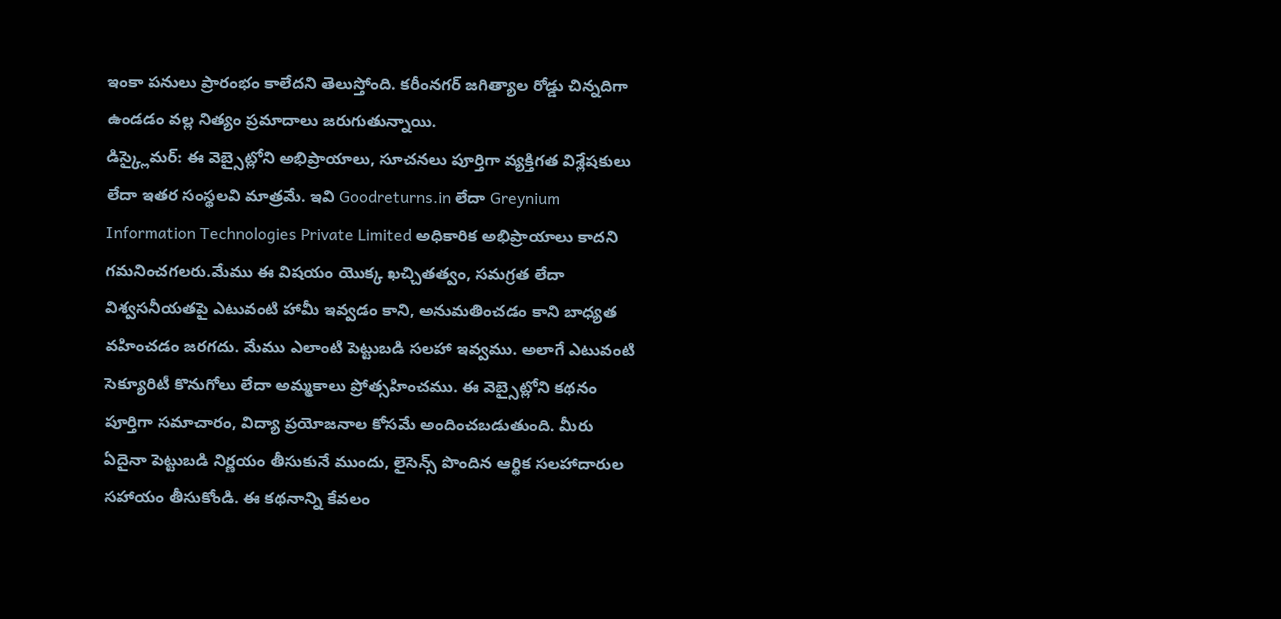ఇంకా పనులు ప్రారంభం కాలేదని తెలుస్తోంది. కరీంనగర్ జగిత్యాల రోడ్డు చిన్నదిగా ఉండడం వల్ల నిత్యం ప్రమాదాలు జరుగుతున్నాయి.
డిస్క్లైమర్: ఈ వెబ్సైట్లోని అభిప్రాయాలు, సూచనలు పూర్తిగా వ్యక్తిగత విశ్లేషకులు లేదా ఇతర సంస్థలవి మాత్రమే. ఇవి Goodreturns.in లేదా Greynium Information Technologies Private Limited అధికారిక అభిప్రాయాలు కాదని గమనించగలరు.మేము ఈ విషయం యొక్క ఖచ్చితత్వం, సమగ్రత లేదా విశ్వసనీయతపై ఎటువంటి హామీ ఇవ్వడం కాని, అనుమతించడం కాని బాధ్యత వహించడం జరగదు. మేము ఎలాంటి పెట్టుబడి సలహా ఇవ్వము. అలాగే ఎటువంటి సెక్యూరిటీ కొనుగోలు లేదా అమ్మకాలు ప్రోత్సహించము. ఈ వెబ్సైట్లోని కథనం పూర్తిగా సమాచారం, విద్యా ప్రయోజనాల కోసమే అందించబడుతుంది. మీరు ఏదైనా పెట్టుబడి నిర్ణయం తీసుకునే ముందు, లైసెన్స్ పొందిన ఆర్థిక సలహాదారుల సహాయం తీసుకోండి. ఈ కథనాన్ని కేవలం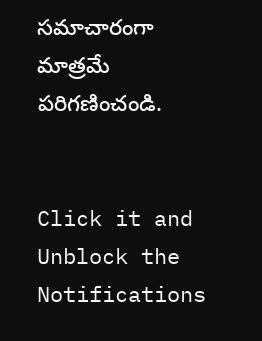సమాచారంగా మాత్రమే పరిగణించండి.


Click it and Unblock the Notifications